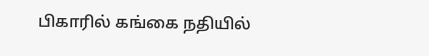பிகாரில் கங்கை நதியில்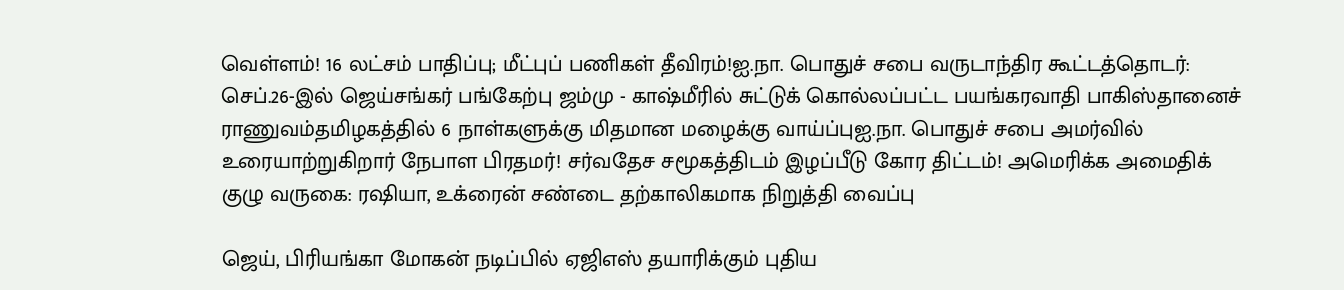வெள்ளம்! 16 லட்சம் பாதிப்பு; மீட்புப் பணிகள் தீவிரம்!ஐ.நா. பொதுச் சபை வருடாந்திர கூட்டத்தொடர்: செப்.26-இல் ஜெய்சங்கர் பங்கேற்பு ஜம்மு - காஷ்மீரில் சுட்டுக் கொல்லப்பட்ட பயங்கரவாதி பாகிஸ்தானைச் ராணுவம்தமிழகத்தில் 6 நாள்களுக்கு மிதமான மழைக்கு வாய்ப்புஐ.நா. பொதுச் சபை அமர்வில் உரையாற்றுகிறார் நேபாள பிரதமர்! சர்வதேச சமூகத்திடம் இழப்பீடு கோர திட்டம்! அமெரிக்க அமைதிக் குழு வருகை: ரஷியா, உக்ரைன் சண்டை தற்காலிகமாக நிறுத்தி வைப்பு

ஜெய், பிரியங்கா மோகன் நடிப்பில் ஏஜிஎஸ் தயாரிக்கும் புதிய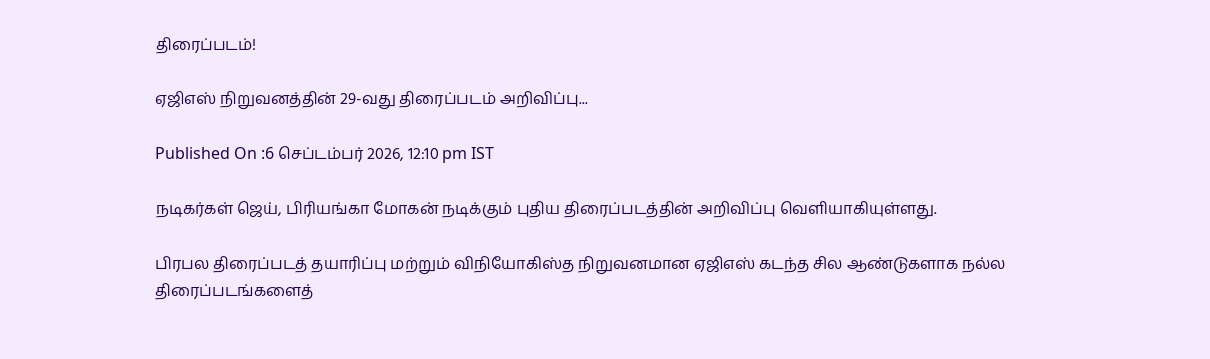திரைப்படம்!

ஏஜிஎஸ் நிறுவனத்தின் 29-வது திரைப்படம் அறிவிப்பு...

Published On :6 செப்டம்பர் 2026, 12:10 pm IST

நடிகர்கள் ஜெய், பிரியங்கா மோகன் நடிக்கும் புதிய திரைப்படத்தின் அறிவிப்பு வெளியாகியுள்ளது.

பிரபல திரைப்படத் தயாரிப்பு மற்றும் விநியோகிஸ்த நிறுவனமான ஏஜிஎஸ் கடந்த சில ஆண்டுகளாக நல்ல திரைப்படங்களைத்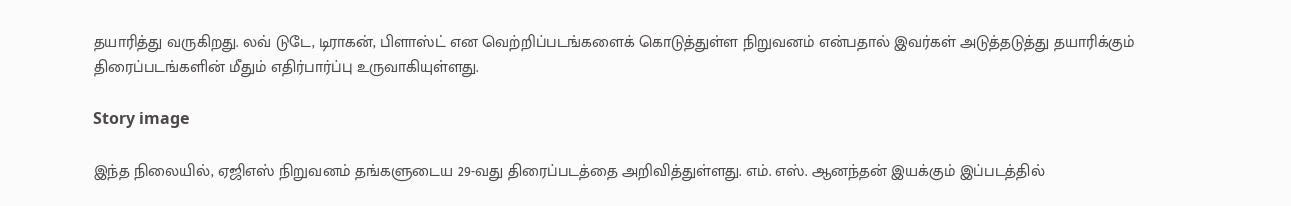தயாரித்து வருகிறது. லவ் டுடே, டிராகன், பிளாஸ்ட் என வெற்றிப்படங்களைக் கொடுத்துள்ள நிறுவனம் என்பதால் இவர்கள் அடுத்தடுத்து தயாரிக்கும் திரைப்படங்களின் மீதும் எதிர்பார்ப்பு உருவாகியுள்ளது.

Story image

இந்த நிலையில், ஏஜிஎஸ் நிறுவனம் தங்களுடைய 29-வது திரைப்படத்தை அறிவித்துள்ளது. எம். எஸ். ஆனந்தன் இயக்கும் இப்படத்தில்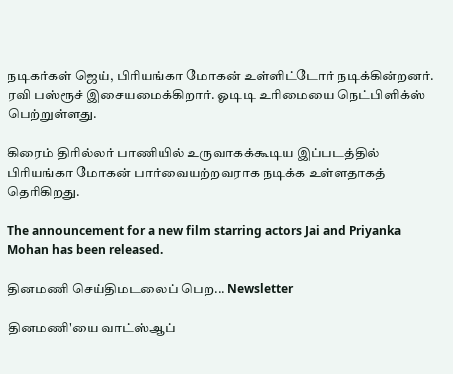நடிகர்கள் ஜெய், பிரியங்கா மோகன் உள்ளிட்டோர் நடிக்கின்றனர். ரவி பஸ்ரூச் இசையமைக்கிறார். ஓடிடி உரிமையை நெட்பிளிக்ஸ் பெற்றுள்ளது.

கிரைம் திரில்லர் பாணியில் உருவாகக்கூடிய இப்படத்தில் பிரியங்கா மோகன் பார்வையற்றவராக நடிக்க உள்ளதாகத் தெரிகிறது.

The announcement for a new film starring actors Jai and Priyanka Mohan has been released.

தினமணி செய்திமடலைப் பெற... Newsletter

தினமணி'யை வாட்ஸ்ஆப்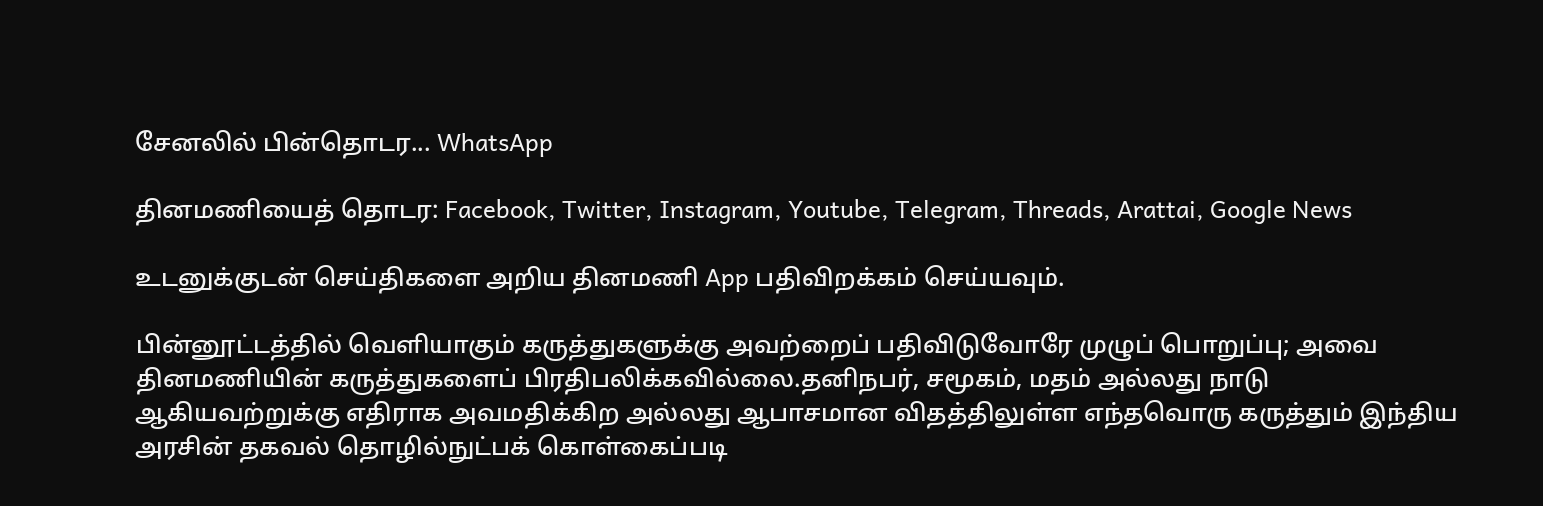சேனலில் பின்தொடர... WhatsApp

தினமணியைத் தொடர: Facebook, Twitter, Instagram, Youtube, Telegram, Threads, Arattai, Google News

உடனுக்குடன் செய்திகளை அறிய தினமணி App பதிவிறக்கம் செய்யவும்.

பின்னூட்டத்தில் வெளியாகும் கருத்துகளுக்கு அவற்றைப் பதிவிடுவோரே முழுப் பொறுப்பு; அவை தினமணியின் கருத்துகளைப் பிரதிபலிக்கவில்லை.தனிநபர், சமூகம், மதம் அல்லது நாடு ஆகியவற்றுக்கு எதிராக அவமதிக்கிற அல்லது ஆபாசமான விதத்திலுள்ள எந்தவொரு கருத்தும் இந்திய அரசின் தகவல் தொழில்நுட்பக் கொள்கைப்படி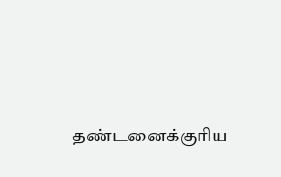தண்டனைக்குரிய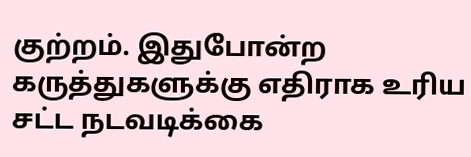குற்றம். இதுபோன்ற கருத்துகளுக்கு எதிராக உரிய சட்ட நடவடிக்கை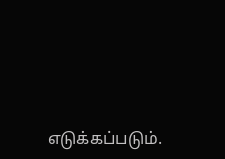எடுக்கப்படும்.